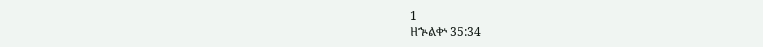1
ዘኍልቍ 35:34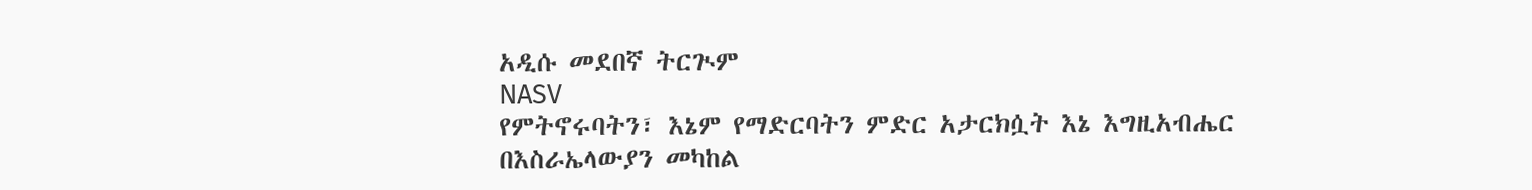አዲሱ መደበኛ ትርጒም
NASV
የምትኖሩባትን፣ እኔም የማድርባትን ምድር አታርክሷት እኔ እግዚአብሔር በእስራኤላውያን መካከል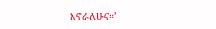እኖራለሁና።’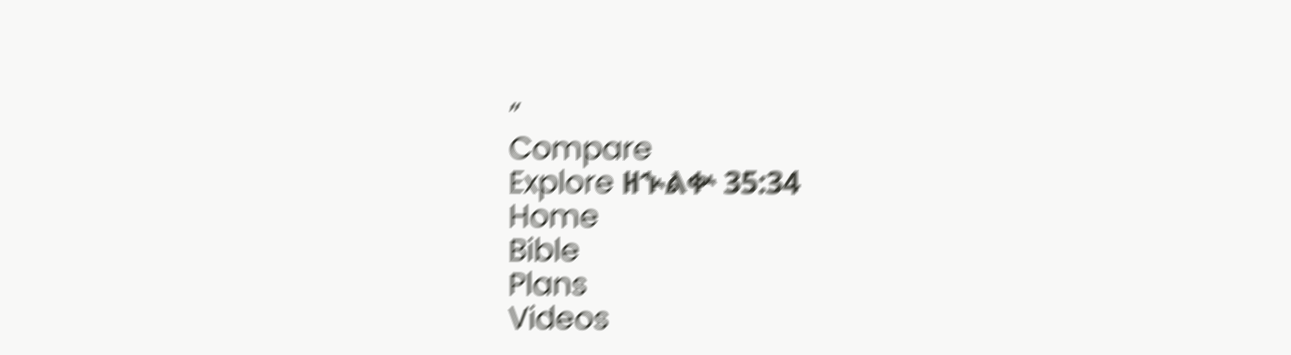”
Compare
Explore ዘኍልቍ 35:34
Home
Bible
Plans
Videos